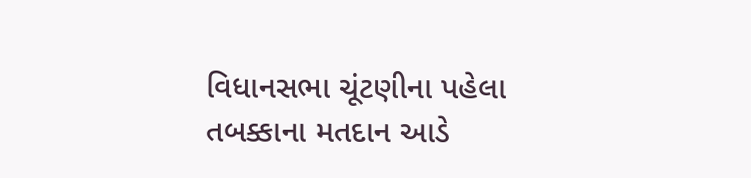વિધાનસભા ચૂંટણીના પહેલા તબક્કાના મતદાન આડે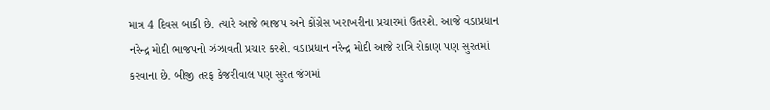માત્ર 4 દિવસ બાકી છે. ત્યારે આજે ભાજપ અને કોંગ્રેસ ખરાખરીના પ્રચારમાં ઉતરશે. આજે વડાપ્રધાન નરેન્દ્ર મોદી ભાજપનો ઝંઝાવતી પ્રચાર કરશે. વડાપ્રધાન નરેન્દ્ર મોદી આજે રાત્રિ રોકાણ પણ સુરતમાં કરવાના છે. બીજી તરફ કેજરીવાલ પણ સુરત જંગમાં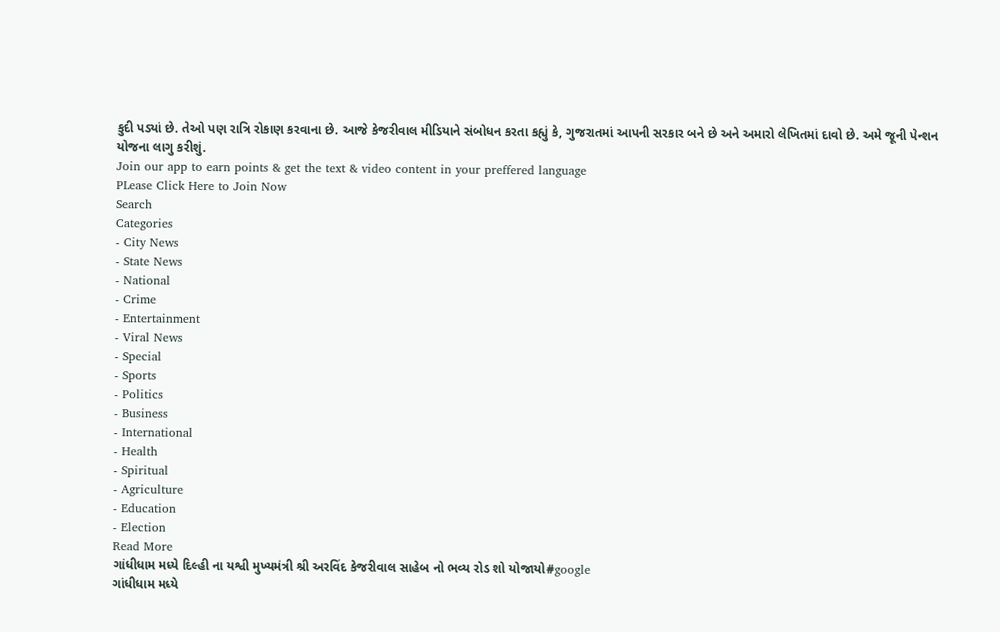કુદી પડ્યાં છે. તેઓ પણ રાત્રિ રોકાણ કરવાના છે. આજે કેજરીવાલ મીડિયાને સંબોધન કરતા કહ્યું કે, ગુજરાતમાં આપની સરકાર બને છે અને અમારો લેખિતમાં દાવો છે. અમે જૂની પેન્શન યોજના લાગુ કરીશું.
Join our app to earn points & get the text & video content in your preffered language
PLease Click Here to Join Now
Search
Categories
- City News
- State News
- National
- Crime
- Entertainment
- Viral News
- Special
- Sports
- Politics
- Business
- International
- Health
- Spiritual
- Agriculture
- Education
- Election
Read More
ગાંધીધામ મધ્યે દિલ્હી ના યશ્વી મુખ્યમંત્રી શ્રી અરવિંદ કેજરીવાલ સાહેબ નો ભવ્ય રોડ શો યોજાયો#google
ગાંધીધામ મધ્યે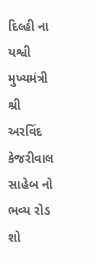દિલ્હી ના યશ્વી મુખ્યમંત્રી શ્રી અરવિંદ કેજરીવાલ સાહેબ નો ભવ્ય રોડ શો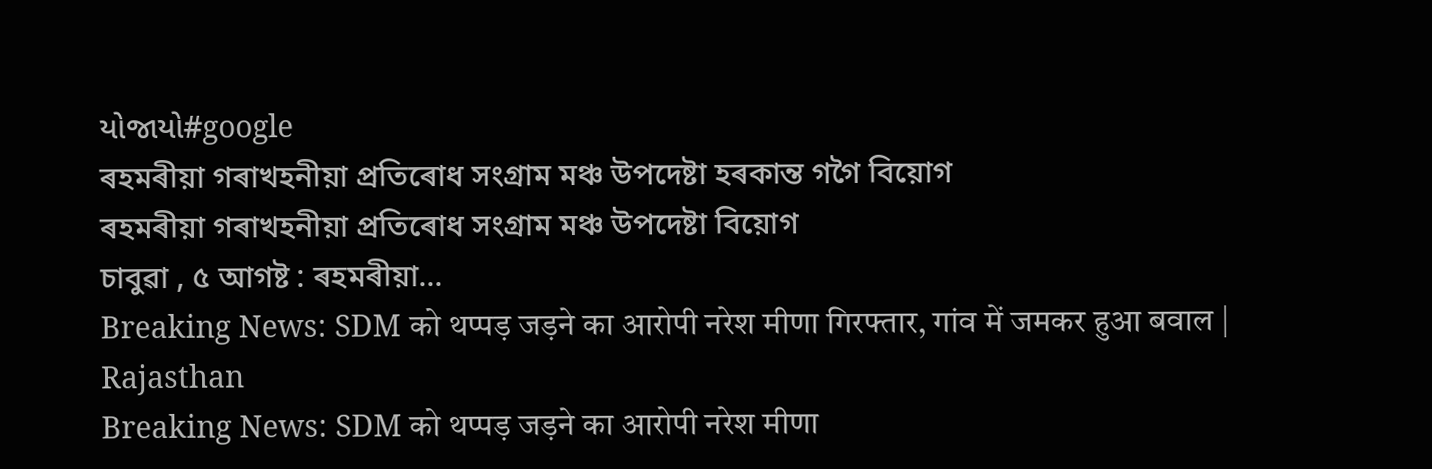યોજાયો#google
ৰহমৰীয়া গৰাখহনীয়া প্ৰতিৰোধ সংগ্ৰাম মঞ্চ উপদেষ্টা হৰকান্ত গগৈ বিয়োগ
ৰহমৰীয়া গৰাখহনীয়া প্ৰতিৰোধ সংগ্ৰাম মঞ্চ উপদেষ্টা বিয়োগ
চাবুৱা , ৫ আগষ্ট : ৰহমৰীয়া...
Breaking News: SDM को थप्पड़ जड़ने का आरोपी नरेश मीणा गिरफ्तार, गांव में जमकर हुआ बवाल | Rajasthan
Breaking News: SDM को थप्पड़ जड़ने का आरोपी नरेश मीणा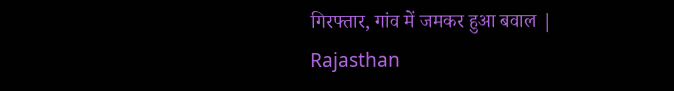गिरफ्तार, गांव में जमकर हुआ बवाल | Rajasthan